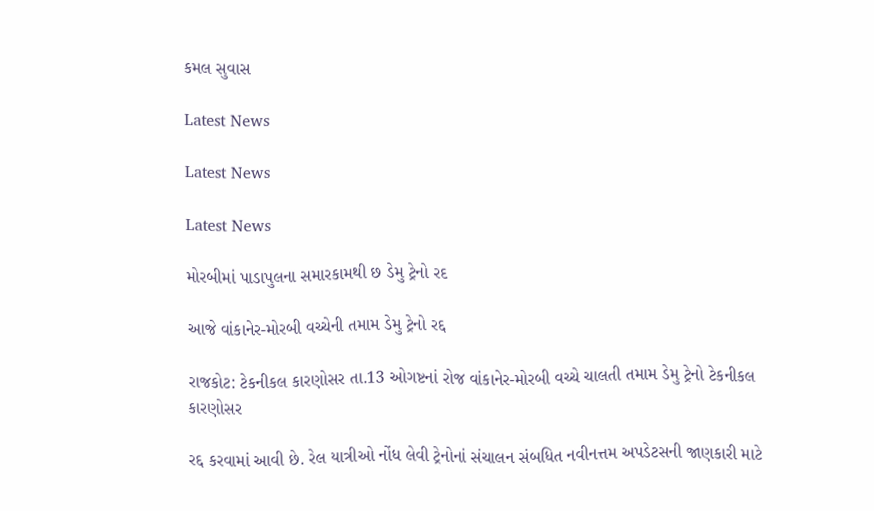કમલ સુવાસ

Latest News

Latest News

Latest News

મોરબીમાં પાડાપુલના સમારકામથી છ ડેમુ ટ્રેનો રદ

આજે વાંકાનેર-મોરબી વચ્ચેની તમામ ડેમુ ટ્રેનો રદ્દ

રાજકોટ: ટેકનીકલ કારણોસર તા.13 ઓગષ્ટનાં રોજ વાંકાનેર-મોરબી વચ્ચે ચાલતી તમામ ડેમુ ટ્રેનો ટેકનીકલ કારણોસર

રદ્દ કરવામાં આવી છે. રેલ યાત્રીઓ નોંધ લેવી ટ્રેનોનાં સંચાલન સંબધિત નવીનત્તમ અપડેટસની જાણકારી માટે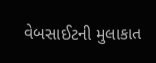વેબસાઈટની મુલાકાત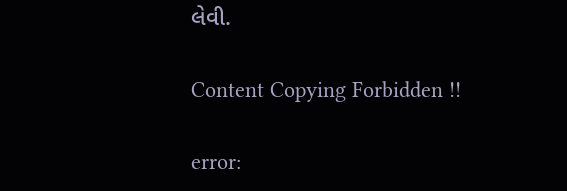લેવી.

Content Copying Forbidden !!

error: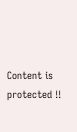Content is protected !!